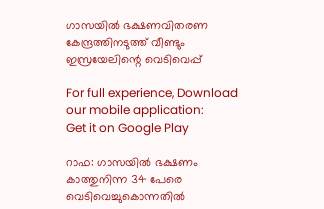ഗാസയിൽ ഭക്ഷണവിതരണ കേന്ദ്രത്തിനടുത്ത് വീണ്ടും ഇസ്രയേലിന്റെ വെടിവെപ്പ്

For full experience, Download our mobile application:
Get it on Google Play

റാഫ: ഗാസയിൽ ഭക്ഷണം കാത്തുനിന്ന 34 പേരെ വെടിവെച്ചുകൊന്നതിൽ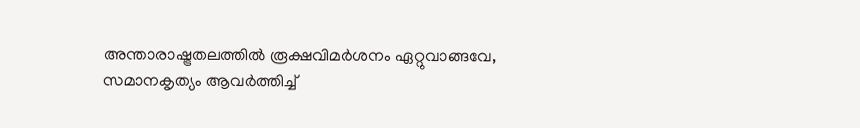അന്താരാഷ്ട്രതലത്തിൽ രൂക്ഷവിമർശനം ഏറ്റുവാങ്ങവേ, സമാനകൃത്യം ആവർത്തിച്ച്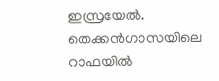ഇസ്രയേൽ. തെക്കൻഗാസയിലെ റാഫയിൽ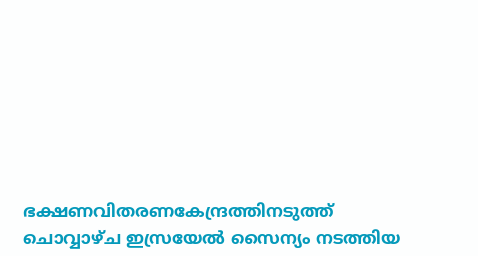ഭക്ഷണവിതരണകേന്ദ്രത്തിനടുത്ത് ചൊവ്വാഴ്ച ഇസ്രയേൽ സൈന്യം നടത്തിയ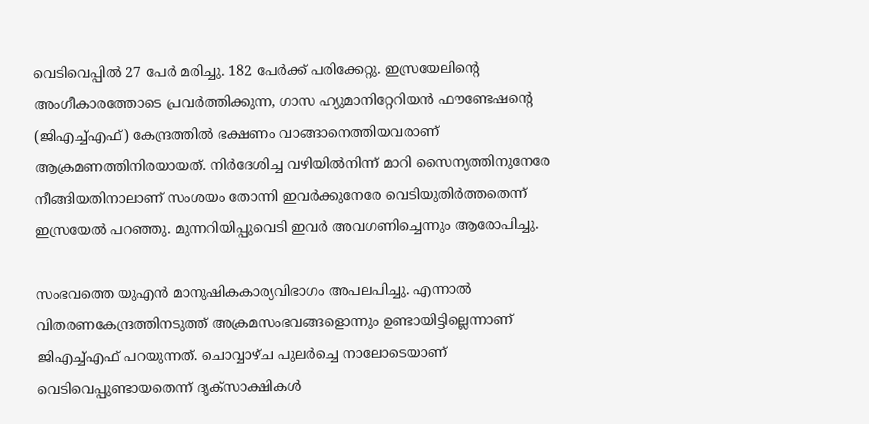വെടിവെപ്പിൽ 27 പേർ മരിച്ചു. 182 പേർക്ക് പരിക്കേറ്റു. ഇസ്രയേലിന്റെ അംഗീകാരത്തോടെ പ്രവർത്തിക്കുന്ന, ഗാസ ഹ്യുമാനിറ്റേറിയൻ ഫൗണ്ടേഷന്റെ (ജിഎച്ച്എഫ്) കേന്ദ്രത്തിൽ ഭക്ഷണം വാങ്ങാനെത്തിയവരാണ് ആക്രമണത്തിനിരയായത്. നിർദേശിച്ച വഴിയിൽനിന്ന്‌ മാറി സൈന്യത്തിനുനേരേ നീങ്ങിയതിനാലാണ് സംശയം തോന്നി ഇവർക്കുനേരേ വെടിയുതിർത്തതെന്ന് ഇസ്രയേൽ പറഞ്ഞു. മുന്നറിയിപ്പുവെടി ഇവർ അവഗണിച്ചെന്നും ആരോപിച്ചു.

സംഭവത്തെ യുഎൻ മാനുഷികകാര്യവിഭാഗം അപലപിച്ചു. എന്നാൽ വിതരണകേന്ദ്രത്തിനടുത്ത് അക്രമസംഭവങ്ങളൊന്നും ഉണ്ടായിട്ടില്ലെന്നാണ് ജിഎച്ച്എഫ് പറയുന്നത്. ചൊവ്വാഴ്ച പുലർച്ചെ നാലോടെയാണ് വെടിവെപ്പുണ്ടായതെന്ന്‌ ദൃക്‌സാക്ഷികൾ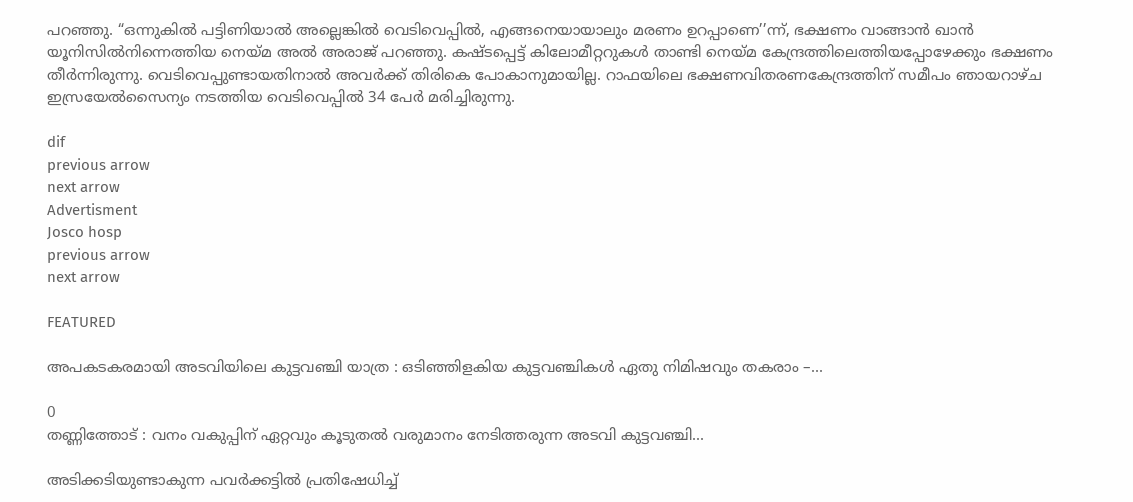പറഞ്ഞു. “ഒന്നുകിൽ പട്ടിണിയാൽ അല്ലെങ്കിൽ വെടിവെപ്പിൽ, എങ്ങനെയായാലും മരണം ഉറപ്പാണെ’’ന്ന്, ഭക്ഷണം വാങ്ങാൻ ഖാൻ യൂനിസിൽനിന്നെത്തിയ നെയ്‌മ അൽ അരാജ് പറഞ്ഞു. കഷ്ടപ്പെട്ട് കിലോമീറ്ററുകൾ താണ്ടി നെയ്‌മ കേന്ദ്രത്തിലെത്തിയപ്പോഴേക്കും ഭക്ഷണം തീർന്നിരുന്നു. വെടിവെപ്പുണ്ടായതിനാൽ അവർക്ക് തിരികെ പോകാനുമായില്ല. റാഫയിലെ ഭക്ഷണവിതരണകേന്ദ്രത്തിന്‌ സമീപം ഞായറാഴ്ച ഇസ്രയേൽസൈന്യം നടത്തിയ വെടിവെപ്പിൽ 34 പേർ മരിച്ചിരുന്നു.

dif
previous arrow
next arrow
Advertisment
Josco hosp
previous arrow
next arrow

FEATURED

അപകടകരമായി അടവിയിലെ കുട്ടവഞ്ചി യാത്ര : ഒടിഞ്ഞിളകിയ കുട്ടവഞ്ചികള്‍ ഏതു നിമിഷവും തകരാം –...

0
തണ്ണിത്തോട് : വനം വകുപ്പിന് ഏറ്റവും കൂടുതല്‍ വരുമാനം നേടിത്തരുന്ന അടവി കുട്ടവഞ്ചി...

അടിക്കടിയുണ്ടാകുന്ന പവർക്കട്ടിൽ പ്രതിഷേധിച്ച്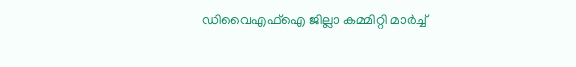ഡിവൈഎഫ്ഐ ജില്ലാ കമ്മിറ്റി മാർച്ച്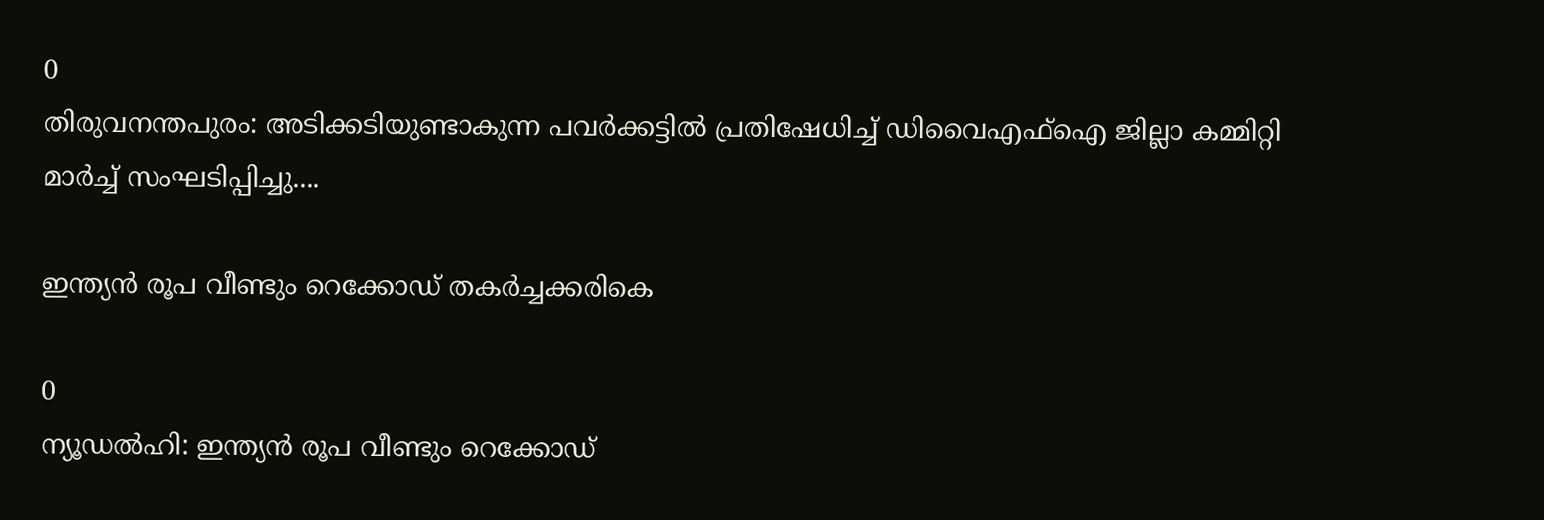0
തിരുവനന്തപുരം: അടിക്കടിയുണ്ടാകുന്ന പവർക്കട്ടിൽ പ്രതിഷേധിച്ച് ഡിവൈഎഫ്ഐ ജില്ലാ കമ്മിറ്റി മാർച്ച് സംഘടിപ്പിച്ചു....

ഇന്ത്യന്‍ രൂപ വീണ്ടും റെക്കോഡ് തകര്‍ച്ചക്കരികെ

0
ന്യൂഡല്‍ഹി: ഇന്ത്യന്‍ രൂപ വീണ്ടും റെക്കോഡ്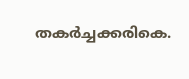തകര്‍ച്ചക്കരികെ.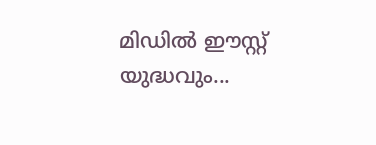മിഡില്‍ ഈസ്റ്റ് യുദ്ധവും...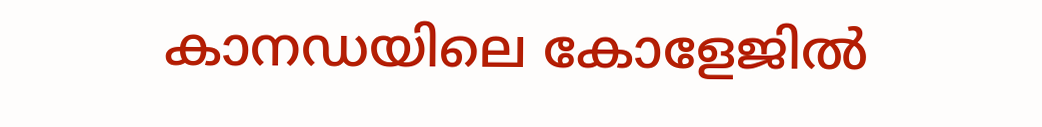കാനഡയിലെ കോളേജിൽ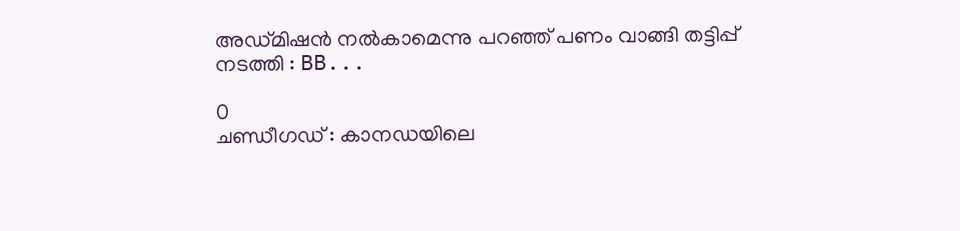അഡ്മിഷന്‍ നല്‍കാമെന്നു പറഞ്ഞ് പണം വാങ്ങി തട്ടിപ്പ് നടത്തി : BB...

0
ചണ്ഡീഗഡ് : കാനഡയിലെ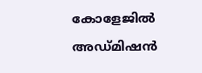കോളേജിൽ അഡ്മിഷന്‍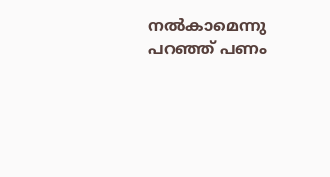നല്‍കാമെന്നു പറഞ്ഞ് പണം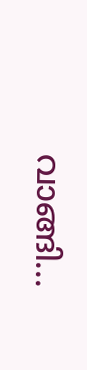വാങ്ങി...